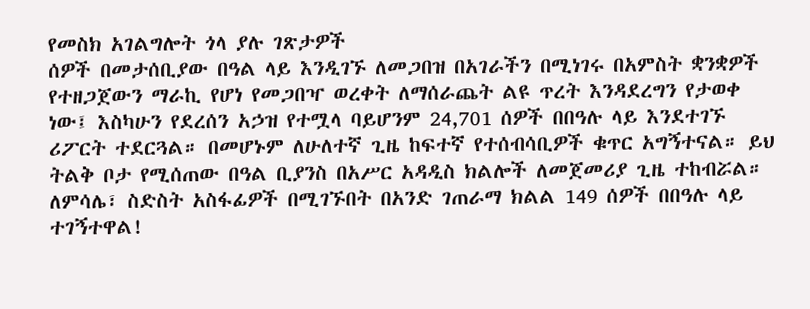የመስክ አገልግሎት ጎላ ያሉ ገጽታዎች
ሰዎች በመታሰቢያው በዓል ላይ እንዲገኙ ለመጋበዝ በአገራችን በሚነገሩ በአምስት ቋንቋዎች የተዘጋጀውን ማራኪ የሆነ የመጋበዣ ወረቀት ለማሰራጨት ልዩ ጥረት እንዳደረግን የታወቀ ነው፤ እስካሁን የደረሰን አኃዝ የተሟላ ባይሆንም 24,701 ሰዎች በበዓሉ ላይ እንደተገኙ ሪፖርት ተደርጓል። በመሆኑም ለሁለተኛ ጊዜ ከፍተኛ የተሰብሳቢዎች ቁጥር አግኝተናል። ይህ ትልቅ ቦታ የሚሰጠው በዓል ቢያንስ በአሥር አዳዲስ ክልሎች ለመጀመሪያ ጊዜ ተከብሯል። ለምሳሌ፣ ስድስት አስፋፊዎች በሚገኙበት በአንድ ገጠራማ ክልል 149 ሰዎች በበዓሉ ላይ ተገኝተዋል!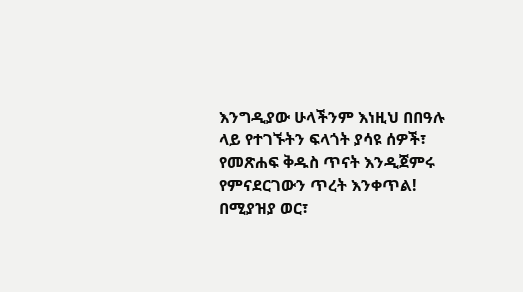እንግዲያው ሁላችንም እነዚህ በበዓሉ ላይ የተገኙትን ፍላጎት ያሳዩ ሰዎች፣ የመጽሐፍ ቅዱስ ጥናት እንዲጀምሩ የምናደርገውን ጥረት እንቀጥል!
በሚያዝያ ወር፣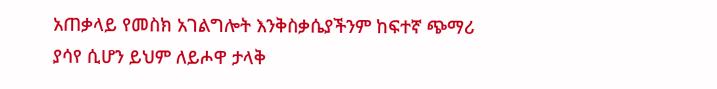አጠቃላይ የመስክ አገልግሎት እንቅስቃሴያችንም ከፍተኛ ጭማሪ ያሳየ ሲሆን ይህም ለይሖዋ ታላቅ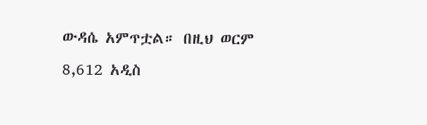ውዳሴ አምጥቷል። በዚህ ወርም 8,612 አዲስ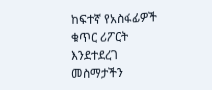ከፍተኛ የአስፋፊዎች ቁጥር ሪፖርት እንደተደረገ መስማታችን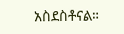አስደስቶናል።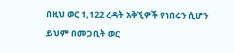በዚህ ወር 1,122 ረዳት አቅኚዎች የነበሩን ሲሆን ይህም በመጋቢት ወር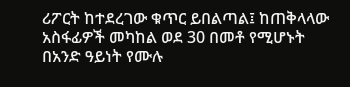ሪፖርት ከተደረገው ቁጥር ይበልጣል፤ ከጠቅላላው አስፋፊዎች መካከል ወደ 30 በመቶ የሚሆኑት በአንድ ዓይነት የሙሉ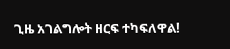ጊዜ አገልግሎት ዘርፍ ተካፍለዋል!